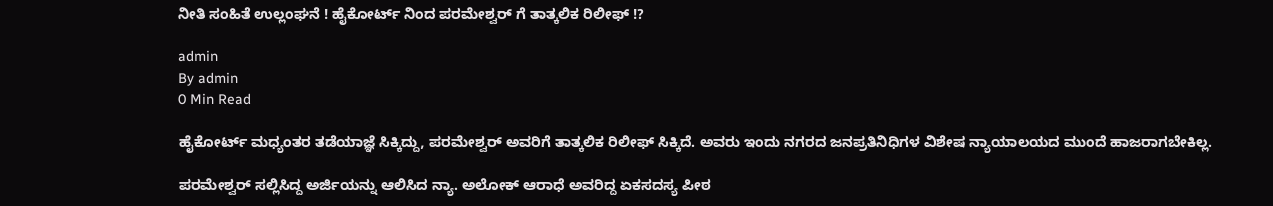ನೀತಿ ಸಂಹಿತೆ ಉಲ್ಲಂಘನೆ ! ಹೈಕೋರ್ಟ್ ನಿಂದ ಪರಮೇಶ್ವರ್ ಗೆ ತಾತ್ಕಲಿಕ ರಿಲೀಫ್ !?

admin
By admin
0 Min Read

ಹೈಕೋರ್ಟ್ ಮಧ್ಯಂತರ ತಡೆಯಾಜ್ಞೆ ಸಿಕ್ಕಿದ್ದು, ಪರಮೇಶ್ವರ್ ಅವರಿಗೆ ತಾತ್ಕಲಿಕ ರಿಲೀಫ್ ಸಿಕ್ಕಿದೆ. ಅವರು ಇಂದು ನಗರದ ಜನಪ್ರತಿನಿಧಿಗಳ ವಿಶೇಷ ನ್ಯಾಯಾಲಯದ ಮುಂದೆ ಹಾಜರಾಗಬೇಕಿಲ್ಲ.

ಪರಮೇಶ್ವರ್ ಸಲ್ಲಿಸಿದ್ದ ಅರ್ಜಿಯನ್ನು ಆಲಿಸಿದ ನ್ಯಾ. ಅಲೋಕ್ ಆರಾಧೆ ಅವರಿದ್ದ ಏಕಸದಸ್ಯ ಪೀಠ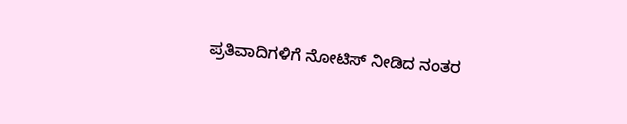ಪ್ರತಿವಾದಿಗಳಿಗೆ ನೋಟಿಸ್ ನೀಡಿದ ನಂತರ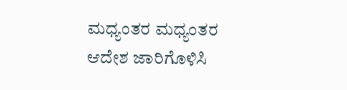ಮಧ್ಯಂತರ ಮಧ್ಯಂತರ ಆದೇಶ ಜಾರಿಗೊಳಿಸಿ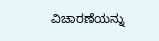ವಿಚಾರಣೆಯನ್ನು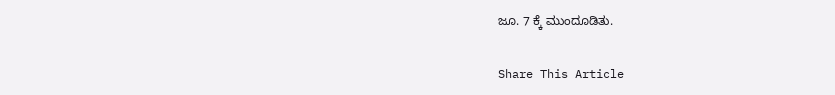ಜೂ. 7 ಕ್ಕೆ ಮುಂದೂಡಿತು.

Share This Article